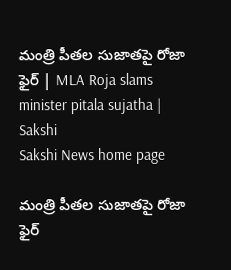మంత్రి పీతల సుజాతపై రోజా ఫైర్‌ | MLA Roja slams minister pitala sujatha | Sakshi
Sakshi News home page

మంత్రి పీతల సుజాతపై రోజా ఫైర్‌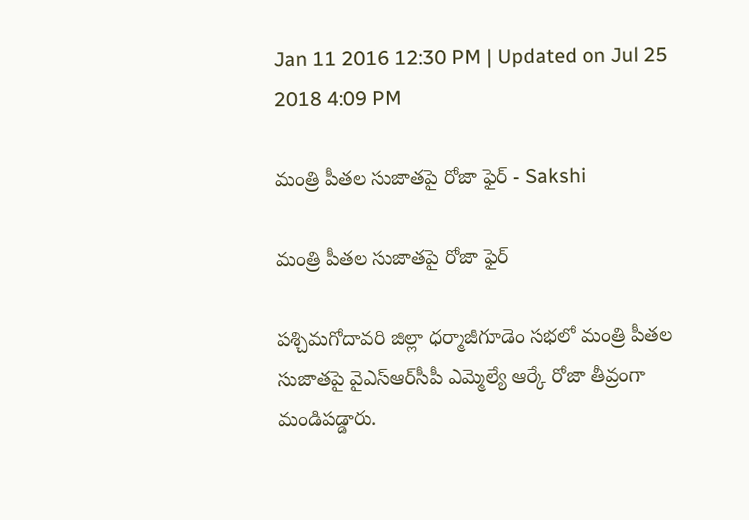Jan 11 2016 12:30 PM | Updated on Jul 25 2018 4:09 PM

మంత్రి పీతల సుజాతపై రోజా ఫైర్‌ - Sakshi

మంత్రి పీతల సుజాతపై రోజా ఫైర్‌

పశ్చిమగోదావరి జిల్లా ధర్మాజీగూడెం సభలో మంత్రి పీతల సుజాతపై వైఎస్‌ఆర్‌సీపీ ఎమ్మెల్యే ఆర్కే రోజా తీవ్రంగా మండిపడ్డారు.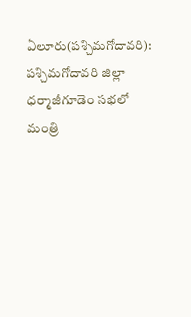ఏలూరు(పశ్చిమగోదావరి): పశ్చిమగోదావరి జిల్లా ధర్మాజీగూడెం సభలో మంత్రి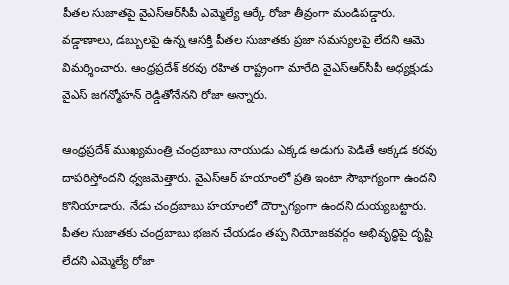పీతల సుజాతపై వైఎస్‌ఆర్‌సీపీ ఎమ్మెల్యే ఆర్కే రోజా తీవ్రంగా మండిపడ్డారు. వడ్డాణాలు, డబ్బులపై ఉన్న ఆసక్తి పీతల సుజాతకు ప్రజా సమస్యలపై లేదని ఆమె విమర్శించారు. ఆంధ్రప్రదేశ్‌ కరవు రహిత రాష్ట్రంగా మారేది వైఎస్‌ఆర్‌సీపీ అధ్యక్షుడు వైఎస్‌ జగన్మోహన్‌ రెడ్డితోనేనని రోజా అన్నారు.

ఆంధ్రప్రదేశ్‌ ముఖ్యమంత్రి చంద్రబాబు నాయుడు ఎక్కడ అడుగు పెడితే అక్కడ కరవు దాపరిస్తోందని ధ్వజమెత్తారు. వైఎస్‌ఆర్‌ హయాంలో ప్రతి ఇంటా సౌభాగ్యంగా ఉందని కొనియాడారు. నేడు చంద్రబాబు హయాంలో దౌర్బాగ్యంగా ఉందని దుయ్యబట్టారు. పీతల సుజాతకు చంద్రబాబు భజన చేయడం తప్ప నియోజకవర్గం అభివృద్ధిపై దృష్టి లేదని ఎమ్మెల్యే రోజా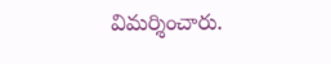విమర్శించారు.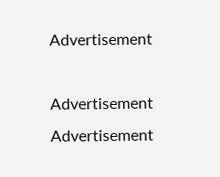Advertisement

Advertisement
Advertisement